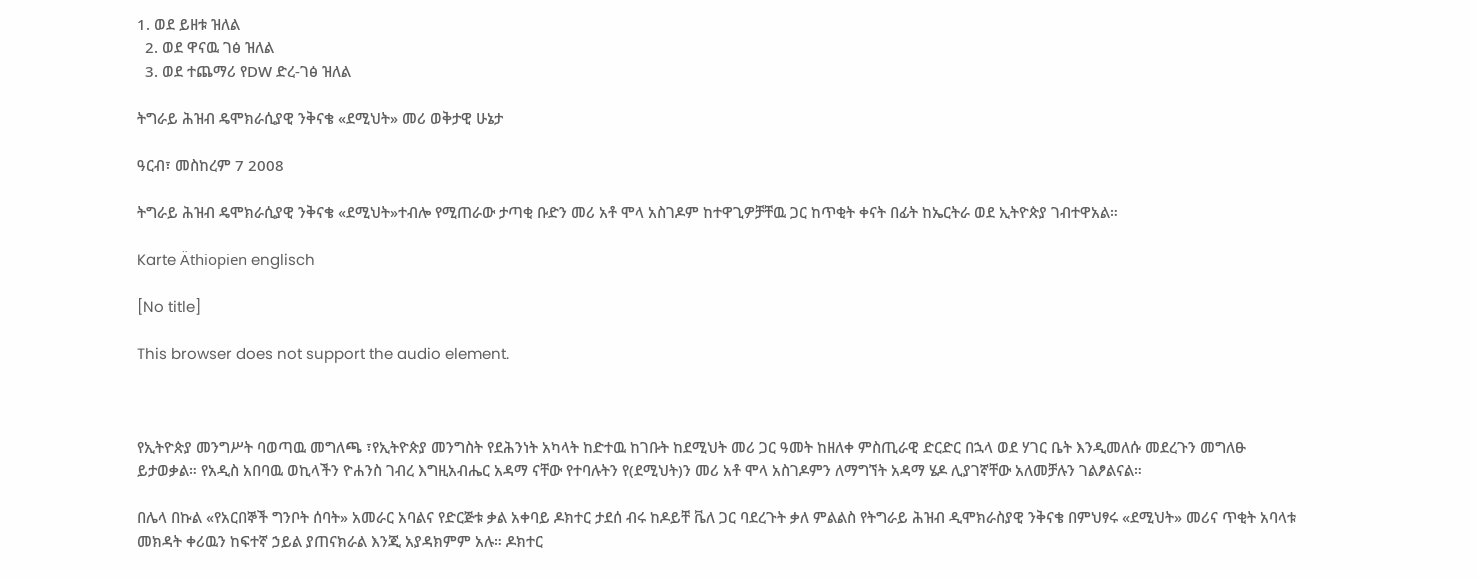1. ወደ ይዘቱ ዝለል
  2. ወደ ዋናዉ ገፅ ዝለል
  3. ወደ ተጨማሪ የDW ድረ-ገፅ ዝለል

ትግራይ ሕዝብ ዴሞክራሲያዊ ንቅናቄ «ደሚህት» መሪ ወቅታዊ ሁኔታ

ዓርብ፣ መስከረም 7 2008

ትግራይ ሕዝብ ዴሞክራሲያዊ ንቅናቄ «ደሚህት»ተብሎ የሚጠራው ታጣቂ ቡድን መሪ አቶ ሞላ አስገዶም ከተዋጊዎቻቸዉ ጋር ከጥቂት ቀናት በፊት ከኤርትራ ወደ ኢትዮጵያ ገብተዋአል።

Karte Äthiopien englisch

[No title]

This browser does not support the audio element.



የኢትዮጵያ መንግሥት ባወጣዉ መግለጫ ፣የኢትዮጵያ መንግስት የደሕንነት አካላት ከድተዉ ከገቡት ከደሚህት መሪ ጋር ዓመት ከዘለቀ ምስጢራዊ ድርድር በኋላ ወደ ሃገር ቤት እንዲመለሱ መደረጉን መግለፁ ይታወቃል። የአዲስ አበባዉ ወኪላችን ዮሐንስ ገብረ እግዚአብሔር አዳማ ናቸው የተባሉትን የ(ደሚህት)ን መሪ አቶ ሞላ አስገዶምን ለማግኘት አዳማ ሄዶ ሊያገኛቸው አለመቻሉን ገልፆልናል።

በሌላ በኩል «የአርበኞች ግንቦት ሰባት» አመራር አባልና የድርጅቱ ቃል አቀባይ ዶክተር ታደሰ ብሩ ከዶይቸ ቬለ ጋር ባደረጉት ቃለ ምልልስ የትግራይ ሕዝብ ዲሞክራስያዊ ንቅናቄ በምህፃሩ «ደሚህት» መሪና ጥቂት አባላቱ መክዳት ቀሪዉን ከፍተኛ ኃይል ያጠናክራል እንጂ አያዳክምም አሉ። ዶክተር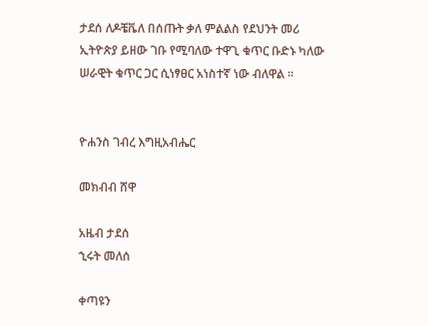ታደሰ ለዶቼቬለ በሰጡት ቃለ ምልልስ የደህንት መሪ ኢትዮጵያ ይዘው ገቡ የሚባለው ተዋጊ ቁጥር ቡድኑ ካለው ሠራዊት ቁጥር ጋር ሲነፃፀር አነስተኛ ነው ብለዋል ።


ዮሐንስ ገብረ እግዚአብሔር

መክብብ ሸዋ

አዜብ ታደሰ
ኂሩት መለሰ

ቀጣዩን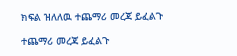ክፍል ዝለለዉ ተጨማሪ መረጃ ይፈልጉ

ተጨማሪ መረጃ ይፈልጉ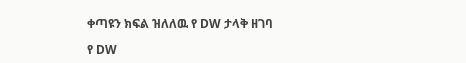ቀጣዩን ክፍል ዝለለዉ የ DW ታላቅ ዘገባ

የ DW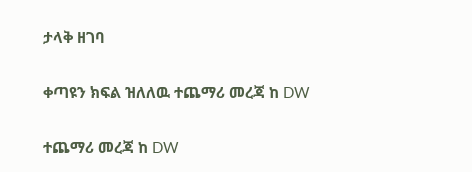ታላቅ ዘገባ

ቀጣዩን ክፍል ዝለለዉ ተጨማሪ መረጃ ከ DW

ተጨማሪ መረጃ ከ DW